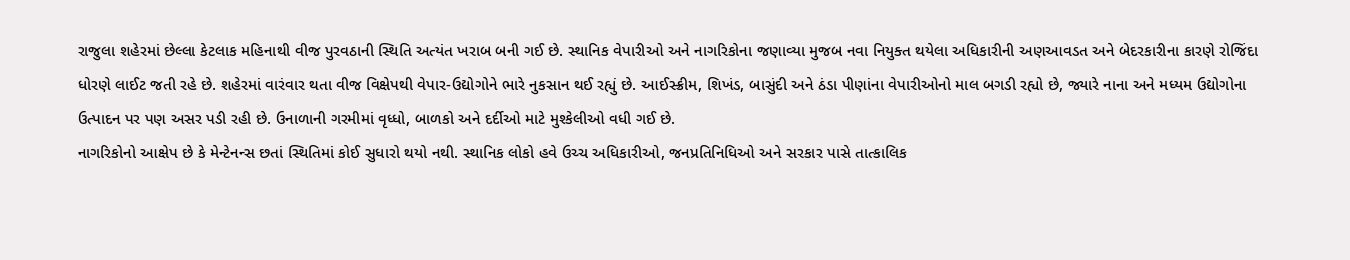રાજુલા શહેરમાં છેલ્લા કેટલાક મહિનાથી વીજ પુરવઠાની સ્થિતિ અત્યંત ખરાબ બની ગઈ છે. સ્થાનિક વેપારીઓ અને નાગરિકોના જણાવ્યા મુજબ નવા નિયુક્ત થયેલા અધિકારીની અણઆવડત અને બેદરકારીના કારણે રોજિંદા ધોરણે લાઈટ જતી રહે છે. શહેરમાં વારંવાર થતા વીજ વિક્ષેપથી વેપાર-ઉદ્યોગોને ભારે નુકસાન થઈ રહ્યું છે. આઈસ્ક્રીમ, શિખંડ, બાસુંદી અને ઠંડા પીણાંના વેપારીઓનો માલ બગડી રહ્યો છે, જ્યારે નાના અને મધ્યમ ઉદ્યોગોના ઉત્પાદન પર પણ અસર પડી રહી છે. ઉનાળાની ગરમીમાં વૃધ્ધો, બાળકો અને દર્દીઓ માટે મુશ્કેલીઓ વધી ગઈ છે.
નાગરિકોનો આક્ષેપ છે કે મેન્ટેનન્સ છતાં સ્થિતિમાં કોઈ સુધારો થયો નથી. સ્થાનિક લોકો હવે ઉચ્ચ અધિકારીઓ, જનપ્રતિનિધિઓ અને સરકાર પાસે તાત્કાલિક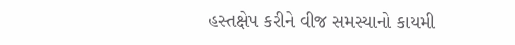હસ્તક્ષેપ કરીને વીજ સમસ્યાનો કાયમી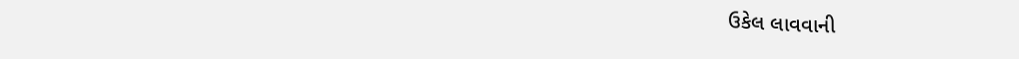ઉકેલ લાવવાની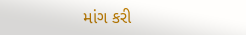માંગ કરી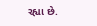રહ્યા છે.